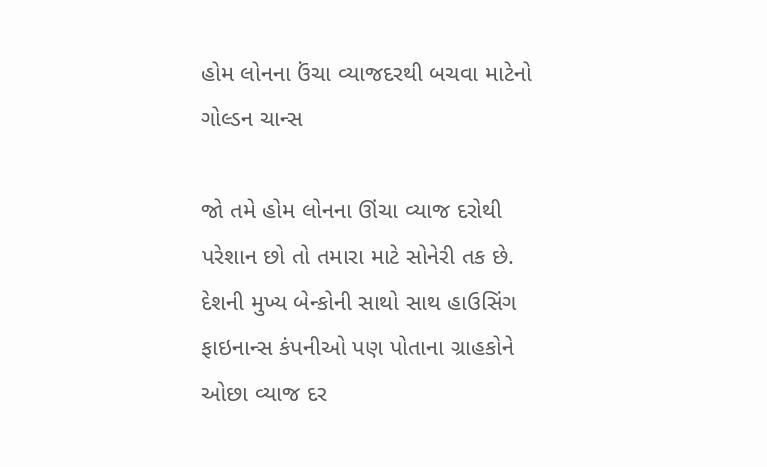હોમ લોનના ઉંચા વ્યાજદરથી બચવા માટેનો ગોલ્ડન ચાન્સ

જો તમે હોમ લોનના ઊંચા વ્યાજ દરોથી પરેશાન છો તો તમારા માટે સોનેરી તક છે. દેશની મુખ્ય બેન્કોની સાથો સાથ હાઉસિંગ ફાઇનાન્સ કંપનીઓ પણ પોતાના ગ્રાહકોને ઓછા વ્યાજ દર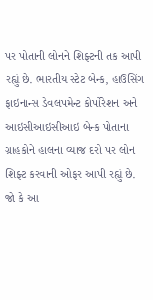પર પોતાની લોનને શિફ્ટની તક આપી રહ્યું છે. ભારતીય સ્ટેટ બેન્ક, હાઉસિંગ ફાઇનાન્સ ડેવલપમેન્ટ કોર્પોરેશન અને આઇસીઆઇસીઆઇ બેન્ક પોતાના ગ્રાહકોને હાલના વ્યાજ દરો પર લોન શિફ્ટ કરવાની ઓફર આપી રહ્યું છે.
જો કે આ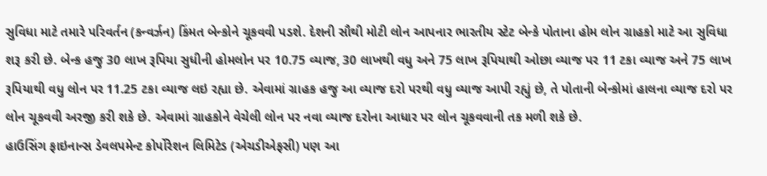સુવિધા માટે તમારે પરિવર્તન (કન્વર્ઝન) કિંમત બેન્કોને ચૂકવવી પડશે. દેશની સૌથી મોટી લોન આપનાર ભારતીય સ્ટેટ બેન્કે પોતાના હોમ લોન ગ્રાહકો માટે આ સુવિધા શરૂ કરી છે. બેન્ક હજુ 30 લાખ રૂપિયા સુધીની હોમલોન પર 10.75 વ્યાજ, 30 લાખથી વધુ અને 75 લાખ રૂપિયાથી ઓછા વ્યાજ પર 11 ટકા વ્યાજ અને 75 લાખ રૂપિયાથી વધુ લોન પર 11.25 ટકા વ્યાજ લઇ રહ્યા છે. એવામાં ગ્રાહક હજુ આ વ્યાજ દરો પરથી વધુ વ્યાજ આપી રહ્યું છે, તે પોતાની બેન્કોમાં હાલના વ્યાજ દરો પર લોન ચૂકવવી અરજી કરી શકે છે. એવામાં ગ્રાહકોને વેચેલી લોન પર નવા વ્યાજ દરોના આધાર પર લોન ચૂકવવાની તક મળી શકે છે.
હાઉસિંગ ફાઇનાન્સ ડેવલપમેન્ટ કોર્પોરેશન લિમિટેડ (એચડીએફસી) પણ આ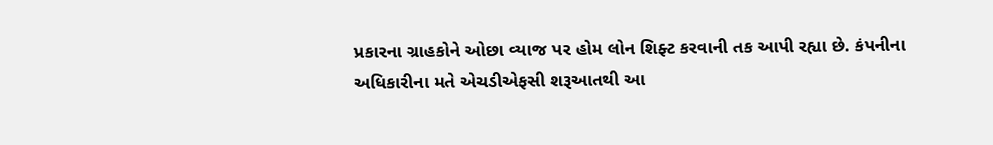પ્રકારના ગ્રાહકોને ઓછા વ્યાજ પર હોમ લોન શિફ્ટ કરવાની તક આપી રહ્યા છે. કંપનીના અધિકારીના મતે એચડીએફસી શરૂઆતથી આ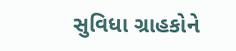સુવિધા ગ્રાહકોને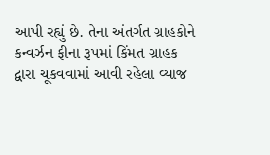આપી રહ્યું છે. તેના અંતર્ગત ગ્રાહકોને કન્વર્ઝન ફીના રૂપમાં કિંમત ગ્રાહક દ્વારા ચૂકવવામાં આવી રહેલા વ્યાજ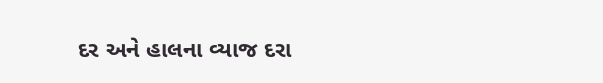દર અને હાલના વ્યાજ દરા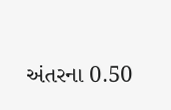અંતરના 0.50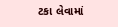ટકા લેવામાં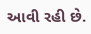આવી રહી છે.